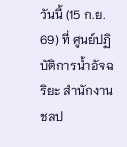วันนี้ (15 ก.ย. 69) ที่ ศูนย์ปฏิบัติการน้ำอัจฉริยะ สำนักงานชลป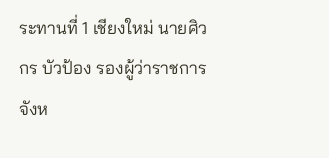ระทานที่ 1 เชียงใหม่ นายศิวกร บัวป้อง รองผู้ว่าราชการจังห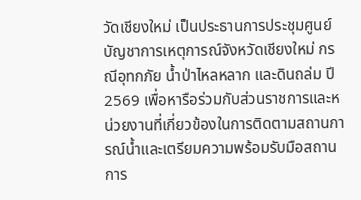วัดเชียงใหม่ เป็นประธานการประชุมศูนย์บัญชาการเหตุการณ์จังหวัดเชียงใหม่ กรณีอุทกภัย น้ำป่าไหลหลาก และดินถล่ม ปี 2569 เพื่อหารือร่วมกับส่วนราชการและหน่วยงานที่เกี่ยวข้องในการติดตามสถานการณ์น้ำและเตรียมความพร้อมรับมือสถานการ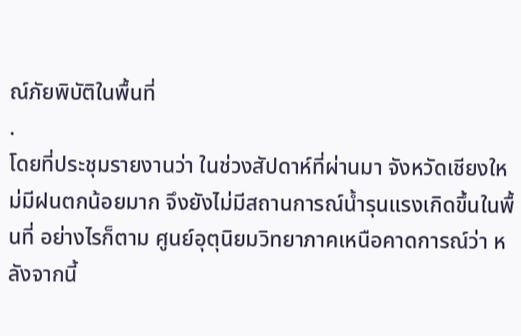ณ์ภัยพิบัติในพื้นที่
.
โดยที่ประชุมรายงานว่า ในช่วงสัปดาห์ที่ผ่านมา จังหวัดเชียงใหม่มีฝนตกน้อยมาก จึงยังไม่มีสถานการณ์น้ำรุนแรงเกิดขึ้นในพื้นที่ อย่างไรก็ตาม ศูนย์อุตุนิยมวิทยาภาคเหนือคาดการณ์ว่า หลังจากนี้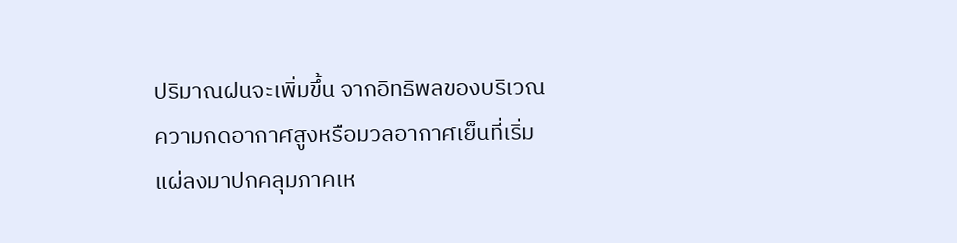ปริมาณฝนจะเพิ่มขึ้น จากอิทธิพลของบริเวณความกดอากาศสูงหรือมวลอากาศเย็นที่เริ่มแผ่ลงมาปกคลุมภาคเห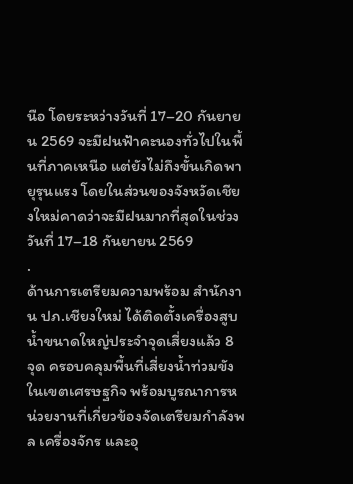นือ โดยระหว่างวันที่ 17–20 กันยายน 2569 จะมีฝนฟ้าคะนองทั่วไปในพื้นที่ภาคเหนือ แต่ยังไม่ถึงขั้นเกิดพายุรุนแรง โดยในส่วนของจังหวัดเชียงใหม่คาดว่าจะมีฝนมากที่สุดในช่วงวันที่ 17–18 กันยายน 2569
.
ด้านการเตรียมความพร้อม สำนักงาน ปภ.เชียงใหม่ ได้ติดตั้งเครื่องสูบน้ำขนาดใหญ่ประจำจุดเสี่ยงแล้ว 8 จุด ครอบคลุมพื้นที่เสี่ยงน้ำท่วมขังในเขตเศรษฐกิจ พร้อมบูรณาการหน่วยงานที่เกี่ยวข้องจัดเตรียมกำลังพล เครื่องจักร และอุ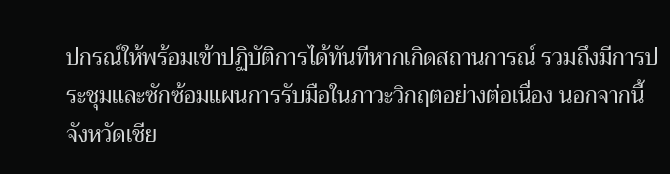ปกรณ์ให้พร้อมเข้าปฏิบัติการได้ทันทีหากเกิดสถานการณ์ รวมถึงมีการประชุมและซักซ้อมแผนการรับมือในภาวะวิกฤตอย่างต่อเนื่อง นอกจากนี้ จังหวัดเชีย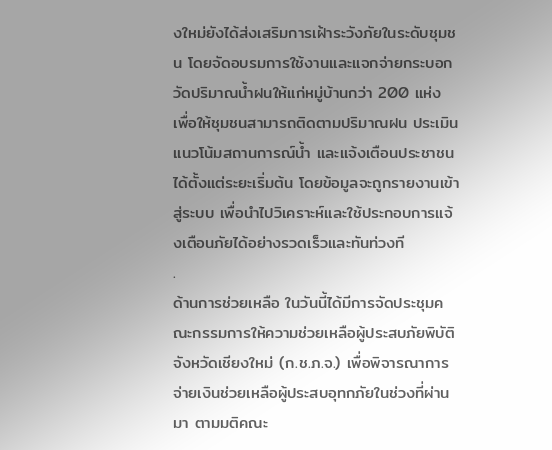งใหม่ยังได้ส่งเสริมการเฝ้าระวังภัยในระดับชุมชน โดยจัดอบรมการใช้งานและแจกจ่ายกระบอกวัดปริมาณน้ำฝนให้แก่หมู่บ้านกว่า 200 แห่ง เพื่อให้ชุมชนสามารถติดตามปริมาณฝน ประเมินแนวโน้มสถานการณ์น้ำ และแจ้งเตือนประชาชนได้ตั้งแต่ระยะเริ่มต้น โดยข้อมูลจะถูกรายงานเข้าสู่ระบบ เพื่อนำไปวิเคราะห์และใช้ประกอบการแจ้งเตือนภัยได้อย่างรวดเร็วและทันท่วงที
.
ด้านการช่วยเหลือ ในวันนี้ได้มีการจัดประชุมคณะกรรมการให้ความช่วยเหลือผู้ประสบภัยพิบัติจังหวัดเชียงใหม่ (ก.ช.ภ.จ.) เพื่อพิจารณาการจ่ายเงินช่วยเหลือผู้ประสบอุทกภัยในช่วงที่ผ่านมา ตามมติคณะ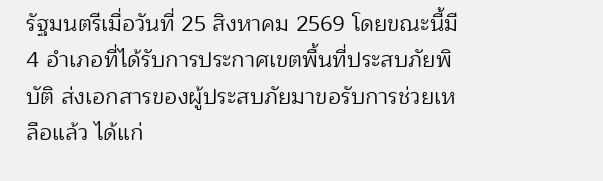รัฐมนตรีเมื่อวันที่ 25 สิงหาคม 2569 โดยขณะนี้มี 4 อำเภอที่ได้รับการประกาศเขตพื้นที่ประสบภัยพิบัติ ส่งเอกสารของผู้ประสบภัยมาขอรับการช่วยเหลือแล้ว ได้แก่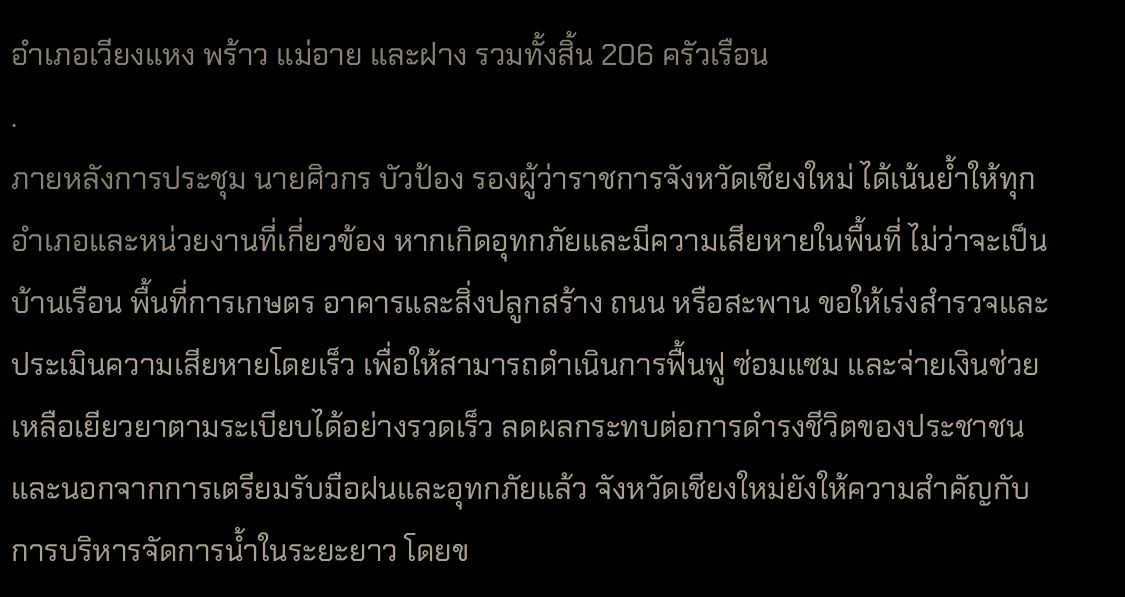อำเภอเวียงแหง พร้าว แม่อาย และฝาง รวมทั้งสิ้น 206 ครัวเรือน
.
ภายหลังการประชุม นายศิวกร บัวป้อง รองผู้ว่าราชการจังหวัดเชียงใหม่ ได้เน้นย้ำให้ทุกอำเภอและหน่วยงานที่เกี่ยวข้อง หากเกิดอุทกภัยและมีความเสียหายในพื้นที่ ไม่ว่าจะเป็นบ้านเรือน พื้นที่การเกษตร อาคารและสิ่งปลูกสร้าง ถนน หรือสะพาน ขอให้เร่งสำรวจและประเมินความเสียหายโดยเร็ว เพื่อให้สามารถดำเนินการฟื้นฟู ซ่อมแซม และจ่ายเงินช่วยเหลือเยียวยาตามระเบียบได้อย่างรวดเร็ว ลดผลกระทบต่อการดำรงชีวิตของประชาชน และนอกจากการเตรียมรับมือฝนและอุทกภัยแล้ว จังหวัดเชียงใหม่ยังให้ความสำคัญกับการบริหารจัดการน้ำในระยะยาว โดยข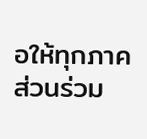อให้ทุกภาคส่วนร่วม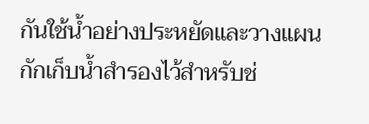กันใช้น้ำอย่างประหยัดและวางแผนกักเก็บน้ำสำรองไว้สำหรับช่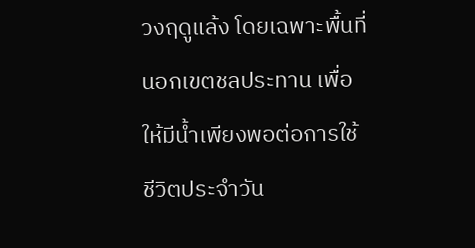วงฤดูแล้ง โดยเฉพาะพื้นที่นอกเขตชลประทาน เพื่อให้มีน้ำเพียงพอต่อการใช้ชีวิตประจำวัน